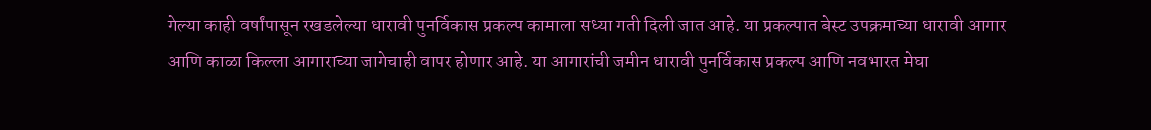गेल्या काही वर्षांपासून रखडलेल्या धारावी पुनर्विकास प्रकल्प कामाला सध्या गती दिली जात आहे. या प्रकल्पात बेस्ट उपक्रमाच्या धारावी आगार आणि काळा किल्ला आगाराच्या जागेचाही वापर होणार आहे. या आगारांची जमीन धारावी पुनर्विकास प्रकल्प आणि नवभारत मेघा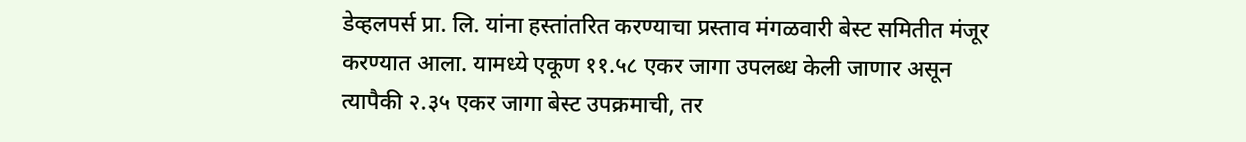डेव्हलपर्स प्रा. लि. यांना हस्तांतरित करण्याचा प्रस्ताव मंगळवारी बेस्ट समितीत मंजूर करण्यात आला. यामध्ये एकूण ११.५८ एकर जागा उपलब्ध केली जाणार असून त्यापैकी २.३५ एकर जागा बेस्ट उपक्रमाची, तर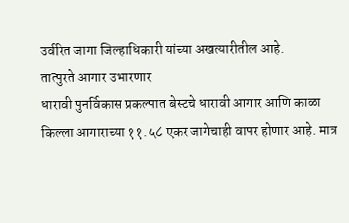उर्वरित जागा जिल्हाधिकारी यांच्या अखत्यारीतील आहे.
तात्पुरते आगार उभारणार
धारावी पुनर्विकास प्रकल्पात बेस्टचे धारावी आगार आणि काळा किल्ला आगाराच्या ११.५८ एकर जागेचाही वापर होणार आहे. मात्र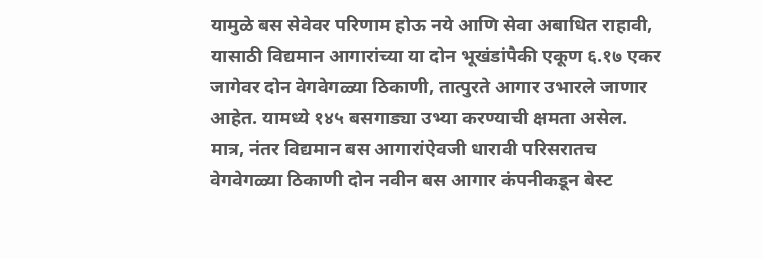यामुळे बस सेवेवर परिणाम होऊ नये आणि सेवा अबाधित राहावी, यासाठी विद्यमान आगारांच्या या दोन भूखंडांपैकी एकूण ६.१७ एकर जागेवर दोन वेगवेगळ्या ठिकाणी, तात्पुरते आगार उभारले जाणार आहेत. यामध्ये १४५ बसगाड्या उभ्या करण्याची क्षमता असेल. मात्र, नंतर विद्यमान बस आगारांऐवजी धारावी परिसरातच वेगवेगळ्या ठिकाणी दोन नवीन बस आगार कंपनीकडून बेस्ट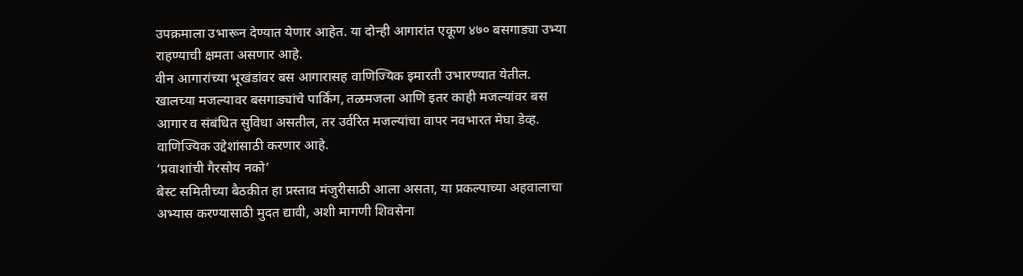उपक्रमाला उभारून देण्यात येणार आहेत. या दोन्ही आगारांत एकूण ४७० बसगाड्या उभ्या राहण्याची क्षमता असणार आहे.
वीन आगारांच्या भूखंडांवर बस आगारासह वाणिज्यिक इमारती उभारण्यात येतील. खालच्या मजल्यावर बसगाड्यांचे पार्किंग, तळमजला आणि इतर काही मजल्यांवर बस आगार व संबंधित सुविधा असतील, तर उर्वरित मजल्यांचा वापर नवभारत मेघा डेव्ह. वाणिज्यिक उद्देशांसाठी करणार आहे.
‘प्रवाशांची गैरसोय नको’
बेस्ट समितीच्या बैठकीत हा प्रस्ताव मंजुरीसाठी आला असता, या प्रकल्पाच्या अहवालाचा अभ्यास करण्यासाठी मुदत द्यावी, अशी मागणी शिवसेना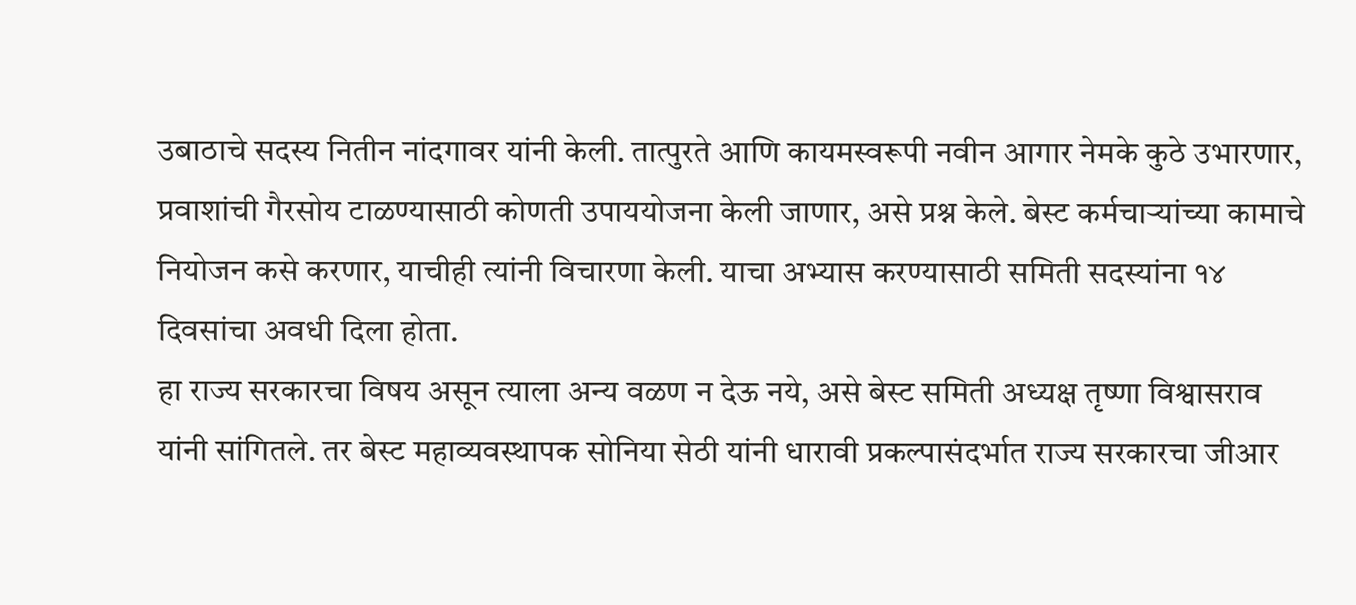उबाठाचे सदस्य नितीन नांदगावर यांनी केली. तात्पुरते आणि कायमस्वरूपी नवीन आगार नेमके कुठे उभारणार, प्रवाशांची गैरसोय टाळण्यासाठी कोणती उपाययोजना केली जाणार, असे प्रश्न केले. बेस्ट कर्मचाऱ्यांच्या कामाचे नियोजन कसे करणार, याचीही त्यांनी विचारणा केली. याचा अभ्यास करण्यासाठी समिती सदस्यांना १४ दिवसांचा अवधी दिला होता.
हा राज्य सरकारचा विषय असून त्याला अन्य वळण न देऊ नये, असे बेस्ट समिती अध्यक्ष तृष्णा विश्वासराव यांनी सांगितले. तर बेस्ट महाव्यवस्थापक सोनिया सेठी यांनी धारावी प्रकल्पासंदर्भात राज्य सरकारचा जीआर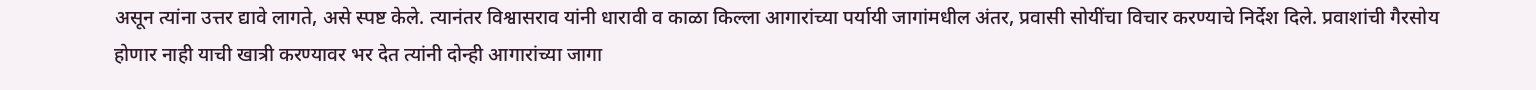असून त्यांना उत्तर द्यावे लागते, असे स्पष्ट केले. त्यानंतर विश्वासराव यांनी धारावी व काळा किल्ला आगारांच्या पर्यायी जागांमधील अंतर, प्रवासी सोयींचा विचार करण्याचे निर्देश दिले. प्रवाशांची गैरसोय होणार नाही याची खात्री करण्यावर भर देत त्यांनी दोन्ही आगारांच्या जागा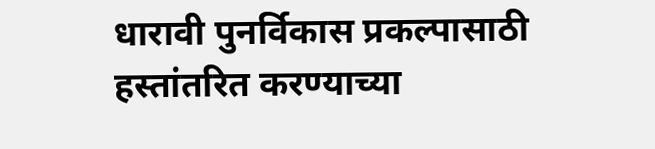धारावी पुनर्विकास प्रकल्पासाठी हस्तांतरित करण्याच्या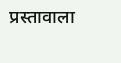प्रस्तावाला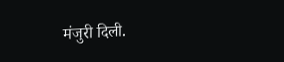मंजुरी दिली.